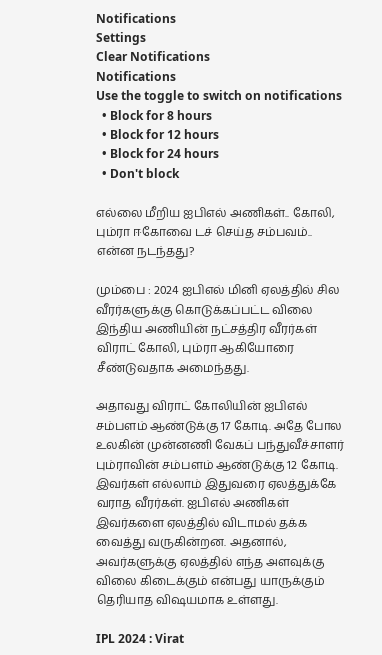Notifications
Settings
Clear Notifications
Notifications
Use the toggle to switch on notifications
  • Block for 8 hours
  • Block for 12 hours
  • Block for 24 hours
  • Don't block

எல்லை மீறிய ஐபிஎல் அணிகள்.. கோலி, பும்ரா ஈகோவை டச் செய்த சம்பவம்.. என்ன நடந்தது?

மும்பை : 2024 ஐபிஎல் மினி ஏலத்தில் சில வீரர்களுக்கு கொடுக்கப்பட்ட விலை இந்திய அணியின் நட்சத்திர வீரர்கள் விராட் கோலி, பும்ரா ஆகியோரை சீண்டுவதாக அமைந்தது.

அதாவது விராட் கோலியின் ஐபிஎல் சம்பளம் ஆண்டுக்கு 17 கோடி. அதே போல உலகின் முன்னணி வேகப் பந்துவீச்சாளர் பும்ராவின் சம்பளம் ஆண்டுக்கு 12 கோடி. இவர்கள் எல்லாம் இதுவரை ஏலத்துக்கே வராத வீரர்கள். ஐபிஎல் அணிகள் இவர்களை ஏலத்தில் விடாமல் தக்க வைத்து வருகின்றன. அதனால், அவர்களுக்கு ஏலத்தில் எந்த அளவுக்கு விலை கிடைக்கும் என்பது யாருக்கும் தெரியாத விஷயமாக உள்ளது.

IPL 2024 : Virat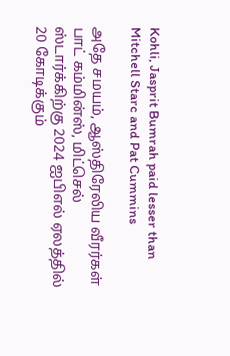Kohli, Jasprit Bumrah paid lesser than Mitchell Starc and Pat Cummins

அதே சமயம், ஆஸ்திரேலிய வீரர்கள் பாட் கம்மின்ஸ், மிட்செல் ஸ்டார்க்கிற்கு 2024 ஐபிஎல் ஏலத்தில் 20 கோடிக்கும்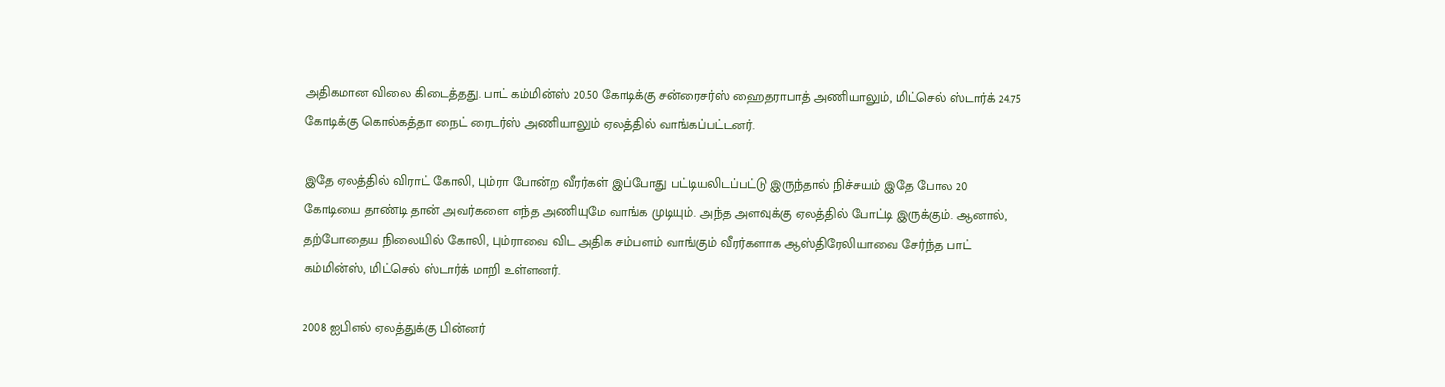அதிகமான விலை கிடைத்தது. பாட் கம்மின்ஸ் 20.50 கோடிக்கு சன்ரைசர்ஸ் ஹைதராபாத் அணியாலும், மிட்செல் ஸ்டார்க் 24.75 கோடிக்கு கொல்கத்தா நைட் ரைடர்ஸ் அணியாலும் ஏலத்தில் வாங்கப்பட்டனர்.

இதே ஏலத்தில் விராட் கோலி, பும்ரா போன்ற வீரர்கள் இப்போது பட்டியலிடப்பட்டு இருந்தால் நிச்சயம் இதே போல 20 கோடியை தாண்டி தான் அவர்களை எந்த அணியுமே வாங்க முடியும். அந்த அளவுக்கு ஏலத்தில் போட்டி இருக்கும். ஆனால், தற்போதைய நிலையில் கோலி, பும்ராவை விட அதிக சம்பளம் வாங்கும் வீரர்களாக ஆஸ்திரேலியாவை சேர்ந்த பாட் கம்மின்ஸ், மிட்செல் ஸ்டார்க் மாறி உள்ளனர்.

2008 ஐபிஎல் ஏலத்துக்கு பின்னர்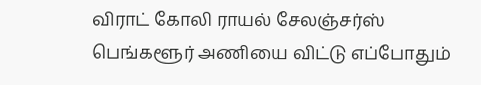விராட் கோலி ராயல் சேலஞ்சர்ஸ் பெங்களூர் அணியை விட்டு எப்போதும்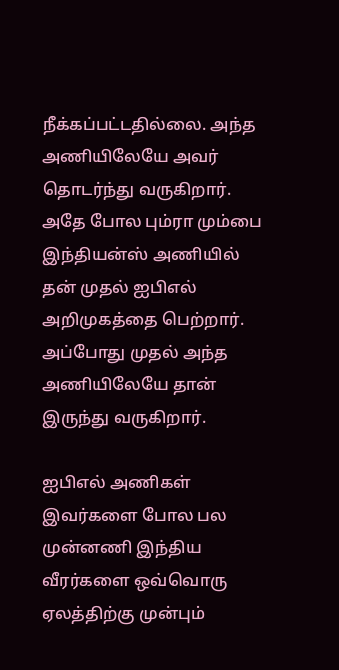நீக்கப்பட்டதில்லை. அந்த அணியிலேயே அவர் தொடர்ந்து வருகிறார். அதே போல பும்ரா மும்பை இந்தியன்ஸ் அணியில் தன் முதல் ஐபிஎல் அறிமுகத்தை பெற்றார். அப்போது முதல் அந்த அணியிலேயே தான் இருந்து வருகிறார்.

ஐபிஎல் அணிகள் இவர்களை போல பல முன்னணி இந்திய வீரர்களை ஒவ்வொரு ஏலத்திற்கு முன்பும்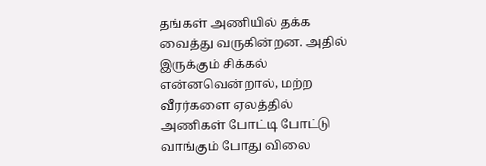தங்கள் அணியில் தக்க வைத்து வருகின்றன. அதில் இருக்கும் சிக்கல் என்னவென்றால், மற்ற வீரர்களை ஏலத்தில் அணிகள் போட்டி போட்டு வாங்கும் போது விலை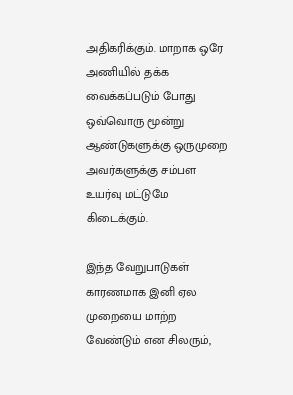அதிகரிக்கும். மாறாக ஒரே அணியில் தக்க வைக்கப்படும் போது ஒவ்வொரு மூன்று ஆண்டுகளுக்கு ஒருமுறை அவர்களுக்கு சம்பள உயர்வு மட்டுமே கிடைக்கும்.

இந்த வேறுபாடுகள் காரணமாக இனி ஏல முறையை மாற்ற வேண்டும் என சிலரும்,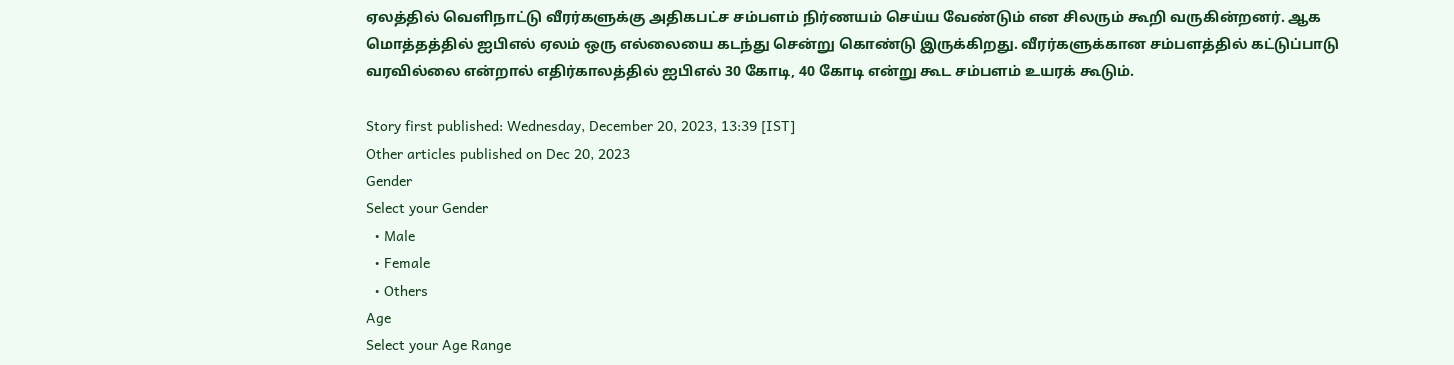ஏலத்தில் வெளிநாட்டு வீரர்களுக்கு அதிகபட்ச சம்பளம் நிர்ணயம் செய்ய வேண்டும் என சிலரும் கூறி வருகின்றனர். ஆக மொத்தத்தில் ஐபிஎல் ஏலம் ஒரு எல்லையை கடந்து சென்று கொண்டு இருக்கிறது. வீரர்களுக்கான சம்பளத்தில் கட்டுப்பாடு வரவில்லை என்றால் எதிர்காலத்தில் ஐபிஎல் 30 கோடி, 40 கோடி என்று கூட சம்பளம் உயரக் கூடும்.

Story first published: Wednesday, December 20, 2023, 13:39 [IST]
Other articles published on Dec 20, 2023
Gender
Select your Gender
  • Male
  • Female
  • Others
Age
Select your Age Range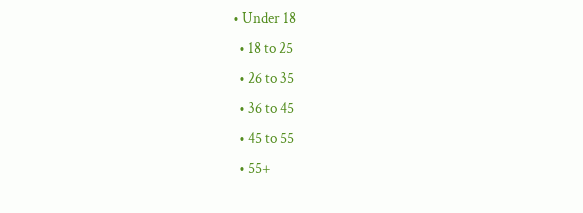• Under 18
  • 18 to 25
  • 26 to 35
  • 36 to 45
  • 45 to 55
  • 55+